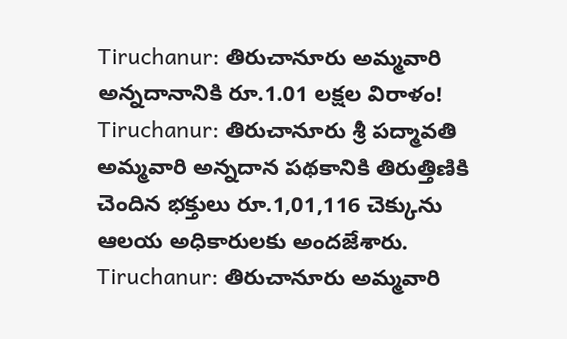Tiruchanur: తిరుచానూరు అమ్మవారి అన్నదానానికి రూ.1.01 లక్షల విరాళం!
Tiruchanur: తిరుచానూరు శ్రీ పద్మావతి అమ్మవారి అన్నదాన పథకానికి తిరుత్తిణికి చెందిన భక్తులు రూ.1,01,116 చెక్కును ఆలయ అధికారులకు అందజేశారు.
Tiruchanur: తిరుచానూరు అమ్మవారి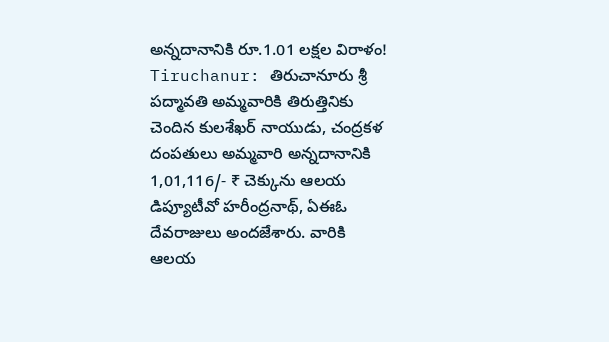అన్నదానానికి రూ.1.01 లక్షల విరాళం!
Tiruchanur: తిరుచానూరు శ్రీ పద్మావతి అమ్మవారికి తిరుత్తినికు చెందిన కులశేఖర్ నాయుడు, చంద్రకళ దంపతులు అమ్మవారి అన్నదానానికి 1,01,116/- ₹ చెక్కును ఆలయ డిప్యూటీవో హరీంద్రనాథ్, ఏఈఓ దేవరాజులు అందజేశారు. వారికి ఆలయ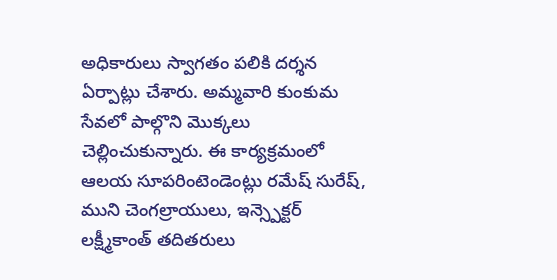అధికారులు స్వాగతం పలికి దర్శన ఏర్పాట్లు చేశారు. అమ్మవారి కుంకుమ సేవలో పాల్గొని మొక్కలు చెల్లించుకున్నారు. ఈ కార్యక్రమంలో ఆలయ సూపరింటెండెంట్లు రమేష్ సురేష్, ముని చెంగల్రాయులు, ఇన్స్పెక్టర్ లక్ష్మీకాంత్ తదితరులు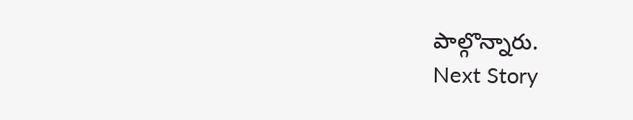పాల్గొన్నారు.
Next Story